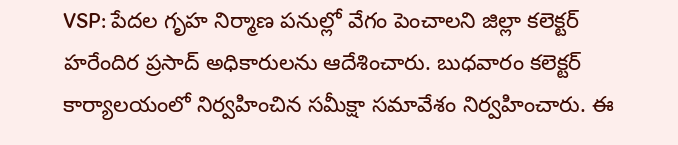VSP: పేదల గృహ నిర్మాణ పనుల్లో వేగం పెంచాలని జిల్లా కలెక్టర్ హరేందిర ప్రసాద్ అధికారులను ఆదేశించారు. బుధవారం కలెక్టర్ కార్యాలయంలో నిర్వహించిన సమీక్షా సమావేశం నిర్వహించారు. ఈ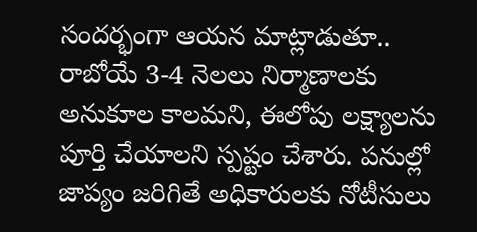సందర్భంగా ఆయన మాట్లాడుతూ.. రాబోయే 3-4 నెలలు నిర్మాణాలకు అనుకూల కాలమని, ఈలోపు లక్ష్యాలను పూర్తి చేయాలని స్పష్టం చేశారు. పనుల్లో జాప్యం జరిగితే అధికారులకు నోటీసులు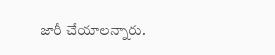జారీ చేయాలన్నారు.